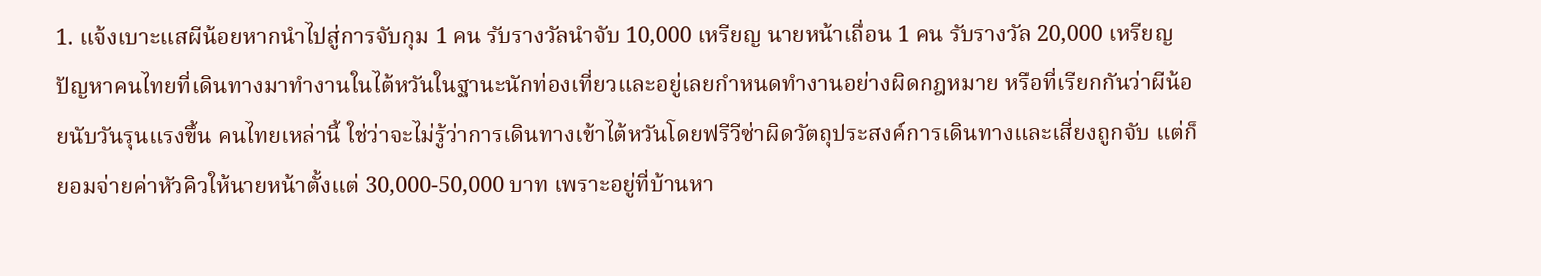1. แจ้งเบาะแสผีน้อยหากนำไปสู่การจับกุม 1 คน รับรางวัลนำจับ 10,000 เหรียญ นายหน้าเถื่อน 1 คน รับรางวัล 20,000 เหรียญ
ปัญหาคนไทยที่เดินทางมาทำงานในไต้หวันในฐานะนักท่องเที่ยวและอยู่เลยกำหนดทำงานอย่างผิดกฎหมาย หรือที่เรียกกันว่าผีน้อยนับวันรุนแรงขึ้น คนไทยเหล่านี้ ใช่ว่าจะไม่รู้ว่าการเดินทางเข้าไต้หวันโดยฟรีวีซ่าผิดวัตถุประสงค์การเดินทางและเสี่ยงถูกจับ แต่ก็ยอมจ่ายค่าหัวคิวให้นายหน้าตั้งแต่ 30,000-50,000 บาท เพราะอยู่ที่บ้านหา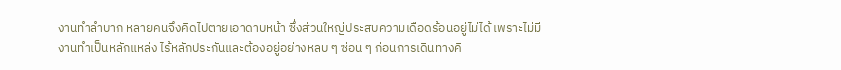งานทำลำบาก หลายคนจึงคิดไปตายเอาดาบหน้า ซึ่งส่วนใหญ่ประสบความเดือดร้อนอยู่ไม่ได้ เพราะไม่มีงานทำเป็นหลักแหล่ง ไร้หลักประกันและต้องอยู่อย่างหลบ ๆ ซ่อน ๆ ก่อนการเดินทางคิ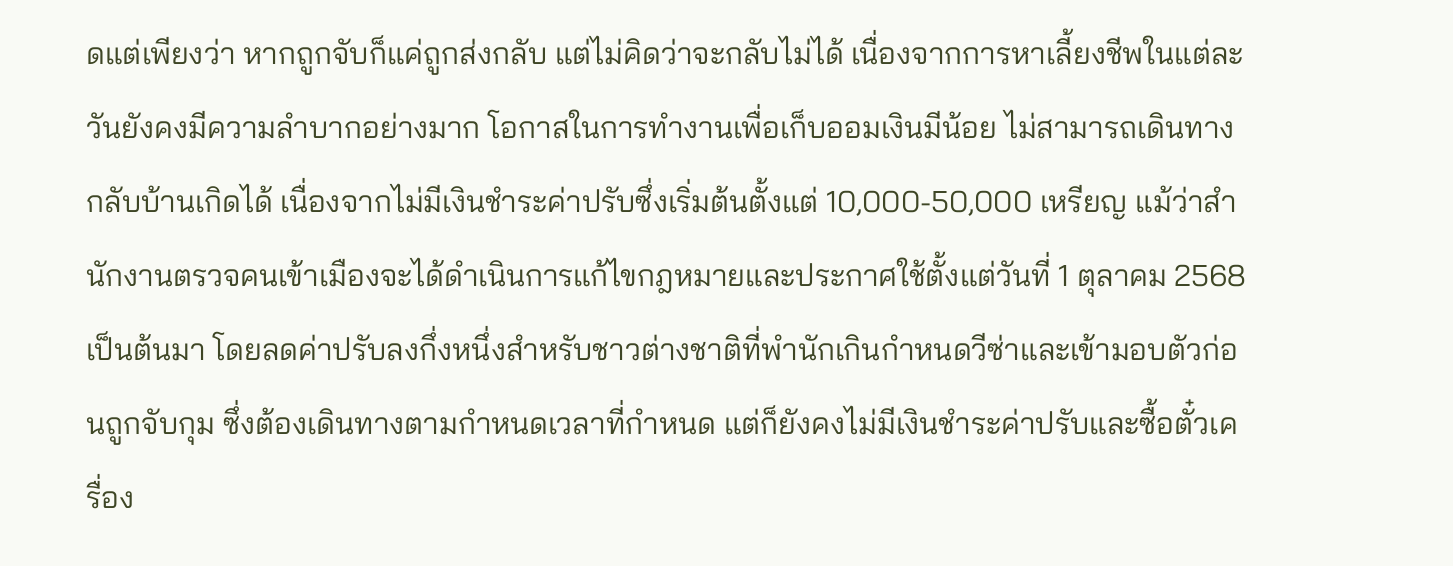ดแต่เพียงว่า หากถูกจับก็แค่ถูกส่งกลับ แต่ไม่คิดว่าจะกลับไม่ได้ เนื่องจากการหาเลี้ยงชีพในแต่ละวันยังคงมีความลำบากอย่างมาก โอกาสในการทำงานเพื่อเก็บออมเงินมีน้อย ไม่สามารถเดินทางกลับบ้านเกิดได้ เนื่องจากไม่มีเงินชำระค่าปรับซึ่งเริ่มต้นตั้งแต่ 10,000-50,000 เหรียญ แม้ว่าสำนักงานตรวจคนเข้าเมืองจะได้ดำเนินการแก้ไขกฎหมายและประกาศใช้ตั้งแต่วันที่ 1 ตุลาคม 2568 เป็นต้นมา โดยลดค่าปรับลงกึ่งหนึ่งสำหรับชาวต่างชาติที่พำนักเกินกำหนดวีซ่าและเข้ามอบตัวก่อนถูกจับกุม ซึ่งต้องเดินทางตามกำหนดเวลาที่กำหนด แต่ก็ยังคงไม่มีเงินชำระค่าปรับและซื้อตั๋วเครื่อง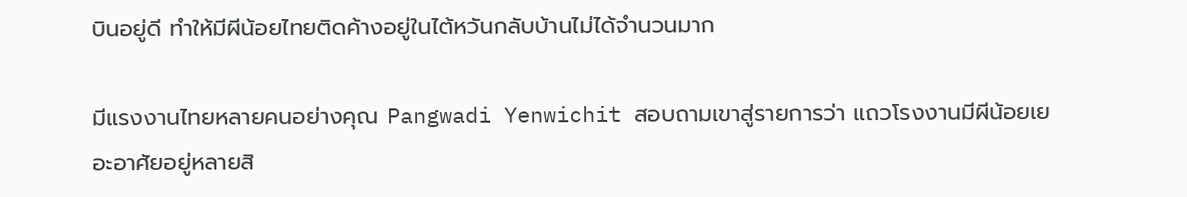บินอยู่ดี ทำให้มีผีน้อยไทยติดค้างอยู่ในไต้หวันกลับบ้านไม่ได้จำนวนมาก

มีแรงงานไทยหลายคนอย่างคุณ Pangwadi Yenwichit สอบถามเขาสู่รายการว่า แถวโรงงานมีผีน้อยเยอะอาศัยอยู่หลายสิ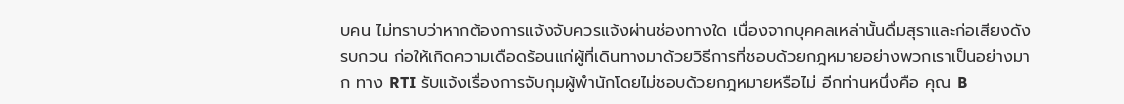บคน ไม่ทราบว่าหากต้องการแจ้งจับควรแจ้งผ่านช่องทางใด เนื่องจากบุคคลเหล่านั้นดื่มสุราและก่อเสียงดังรบกวน ก่อให้เกิดความเดือดร้อนแก่ผู้ที่เดินทางมาด้วยวิธีการที่ชอบด้วยกฎหมายอย่างพวกเราเป็นอย่างมาก ทาง RTI รับแจ้งเรื่องการจับกุมผู้พำนักโดยไม่ชอบด้วยกฎหมายหรือไม่ อีกท่านหนึ่งคือ คุณ B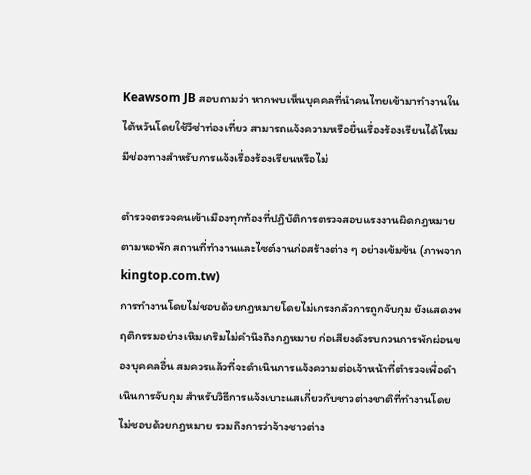Keawsom JB สอบถามว่า หากพบเห็นบุคคลที่นำคนไทยเข้ามาทำงานในไต้หวันโดยใช้วีซ่าท่องเที่ยว สามารถแจ้งความหรือยื่นเรื่องร้องเรียนได้ไหม มีช่องทางสำหรับการแจ้งเรื่องร้องเรียนหรือไม่

ตำรวจตรวจคนเข้าเมืองทุกท้องที่ปฏิบัติการตรวจสอบแรงงานผิดกฎหมายตามหอพัก สถานที่ทำงานและไซต์งานก่อสร้างต่าง ๆ อย่างเข้มข้น (ภาพจาก kingtop.com.tw)
การทำงานโดยไม่ชอบด้วยกฎหมายโดยไม่เกรงกลัวการถูกจับกุม ยังแสดงพฤติกรรมอย่างเหิมเกริมไม่คำนึงถึงกฎหมาย ก่อเสียงดังรบกวนการพักผ่อนของบุคคลอื่น สมควรแล้วที่จะดำเนินการแจ้งความต่อเจ้าหน้าที่ตำรวจเพื่อดำเนินการจับกุม สำหรับวิธีการแจ้งเบาะแสเกี่ยวกับชาวต่างชาติที่ทำงานโดยไม่ชอบด้วยกฎหมาย รวมถึงการว่าจ้างชาวต่าง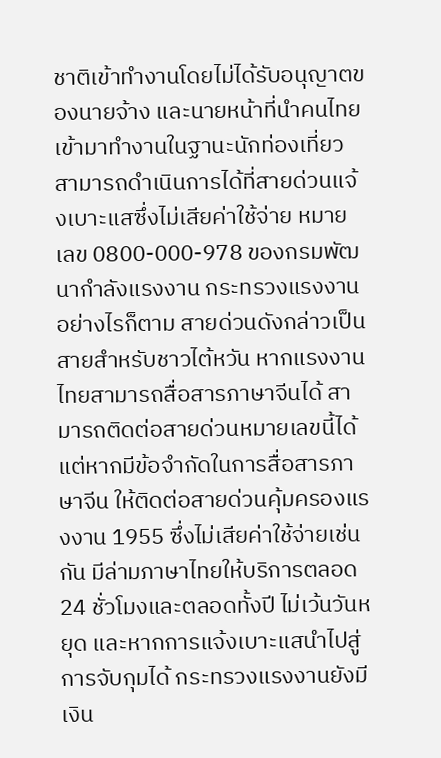ชาติเข้าทำงานโดยไม่ได้รับอนุญาตของนายจ้าง และนายหน้าที่นำคนไทยเข้ามาทำงานในฐานะนักท่องเที่ยว สามารถดำเนินการได้ที่สายด่วนแจ้งเบาะแสซึ่งไม่เสียค่าใช้จ่าย หมายเลข 0800-000-978 ของกรมพัฒนากำลังแรงงาน กระทรวงแรงงาน อย่างไรก็ตาม สายด่วนดังกล่าวเป็นสายสำหรับชาวไต้หวัน หากแรงงานไทยสามารถสื่อสารภาษาจีนได้ สามารถติดต่อสายด่วนหมายเลขนี้ได้ แต่หากมีข้อจำกัดในการสื่อสารภาษาจีน ให้ติดต่อสายด่วนคุ้มครองแรงงาน 1955 ซึ่งไม่เสียค่าใช้จ่ายเช่นกัน มีล่ามภาษาไทยให้บริการตลอด 24 ชั่วโมงและตลอดทั้งปี ไม่เว้นวันหยุด และหากการแจ้งเบาะแสนำไปสู่การจับกุมได้ กระทรวงแรงงานยังมีเงิน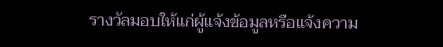รางวัลมอบให้แก่ผู้แจ้งข้อมูลหรือแจ้งความ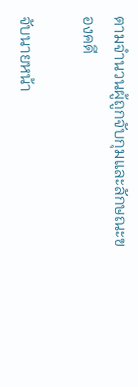ตามจำนวนผู้ถูกจับกุมและลักษณะของคดี

จับนายหน้า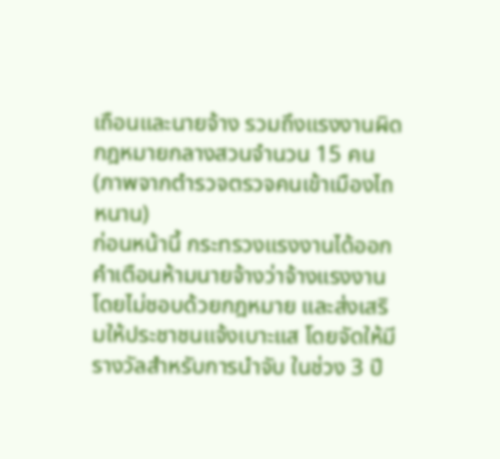เถือนและนายจ้าง รวมถึงแรงงานผิดกฎหมายกลางสวนจำนวน 15 คน (ภาพจากตำรวจตรวจคนเข้าเมืองไถหนาน)
ก่อนหน้านี้ กระทรวงแรงงานได้ออกคำเตือนห้ามนายจ้างว่าจ้างแรงงานโดยไม่ชอบด้วยกฎหมาย และส่งเสริมให้ประชาชนแจ้งเบาะแส โดยจัดให้มีรางวัลสำหรับการนำจับ ในช่วง 3 ปี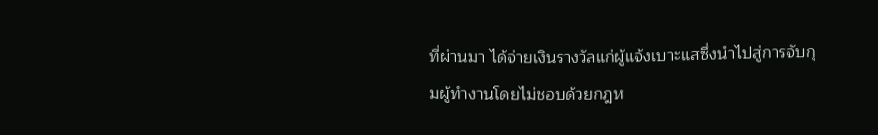ที่ผ่านมา ได้จ่ายเงินรางวัลแก่ผู้แจ้งเบาะแสซึ่งนำไปสู่การจับกุมผู้ทำงานโดยไม่ชอบด้วยกฎห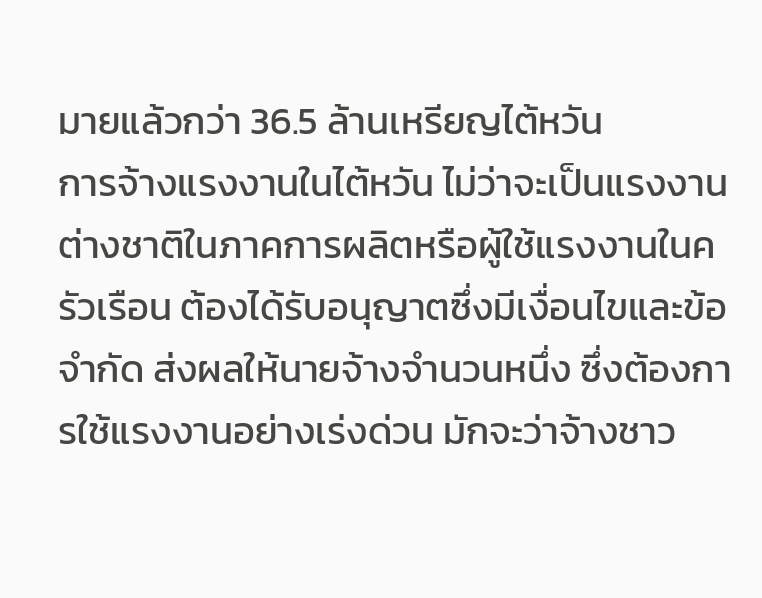มายแล้วกว่า 36.5 ล้านเหรียญไต้หวัน
การจ้างแรงงานในไต้หวัน ไม่ว่าจะเป็นแรงงานต่างชาติในภาคการผลิตหรือผู้ใช้แรงงานในครัวเรือน ต้องได้รับอนุญาตซึ่งมีเงื่อนไขและข้อจำกัด ส่งผลให้นายจ้างจำนวนหนึ่ง ซึ่งต้องการใช้แรงงานอย่างเร่งด่วน มักจะว่าจ้างชาว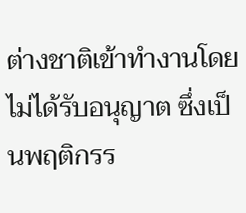ต่างชาติเข้าทำงานโดยไม่ได้รับอนุญาต ซึ่งเป็นพฤติกรร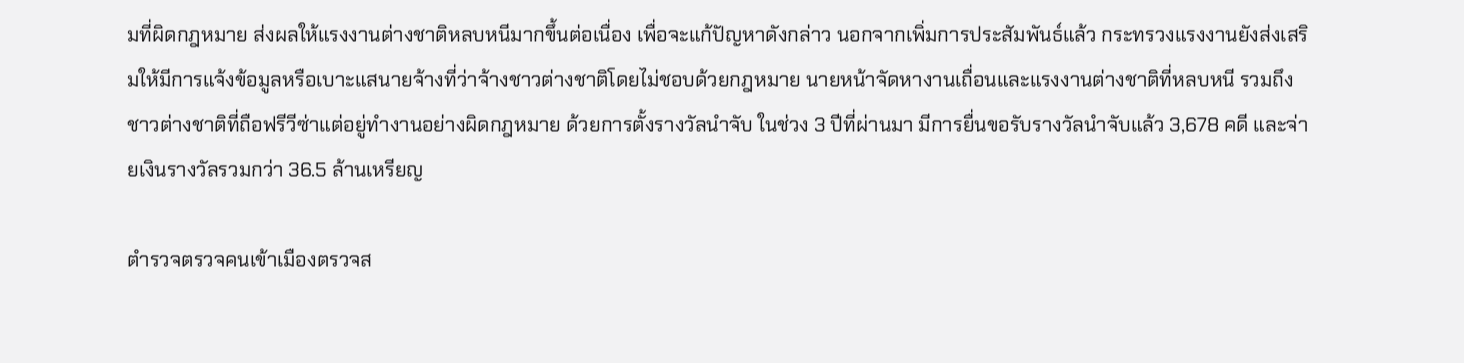มที่ผิดกฎหมาย ส่งผลให้แรงงานต่างชาติหลบหนีมากขึ้นต่อเนื่อง เพื่อจะแก้ปัญหาดังกล่าว นอกจากเพิ่มการประสัมพันธ์แล้ว กระทรวงแรงงานยังส่งเสริมให้มีการแจ้งข้อมูลหรือเบาะแสนายจ้างที่ว่าจ้างชาวต่างชาติโดยไม่ชอบด้วยกฎหมาย นายหน้าจัดหางานเถื่อนและแรงงานต่างชาติที่หลบหนี รวมถึงชาวต่างชาติที่ถือฟรีวีซ่าแต่อยู่ทำงานอย่างผิดกฎหมาย ด้วยการตั้งรางวัลนำจับ ในช่วง 3 ปีที่ผ่านมา มีการยื่นขอรับรางวัลนำจับแล้ว 3,678 คดี และจ่ายเงินรางวัลรวมกว่า 36.5 ล้านเหรียญ

ตำรวจตรวจคนเข้าเมืองตรวจส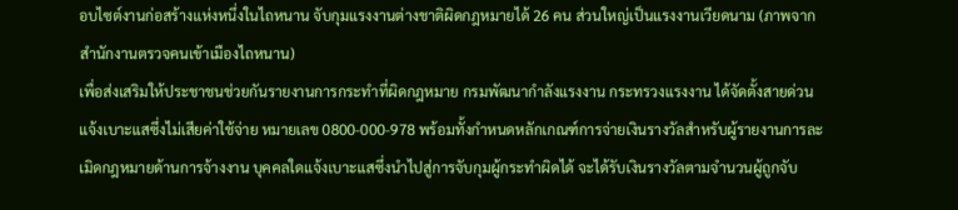อบไซต์งานก่อสร้างแห่งหนึ่งในไถหนาน จับกุมแรงงานต่างชาติผิดกฎหมายได้ 26 คน ส่วนใหญ่เป็นแรงงานเวียดนาม (ภาพจากสำนักงานตรวจคนเข้าเมืองไถหนาน)
เพื่อส่งเสริมให้ประชาชนช่วยกันรายงานการกระทำที่ผิดกฎหมาย กรมพัฒนากำลังแรงงาน กระทรวงแรงงาน ได้จัดตั้งสายด่วนแจ้งเบาะแสซึ่งไม่เสียค่าใช้จ่าย หมายเลข 0800-000-978 พร้อมทั้งกำหนดหลักเกณฑ์การจ่ายเงินรางวัลสำหรับผู้รายงานการละเมิดกฎหมายด้านการจ้างงาน บุคคลใดแจ้งเบาะแสซึ่งนำไปสู่การจับกุมผู้กระทำผิดได้ จะได้รับเงินรางวัลตามจำนวนผู้ถูกจับ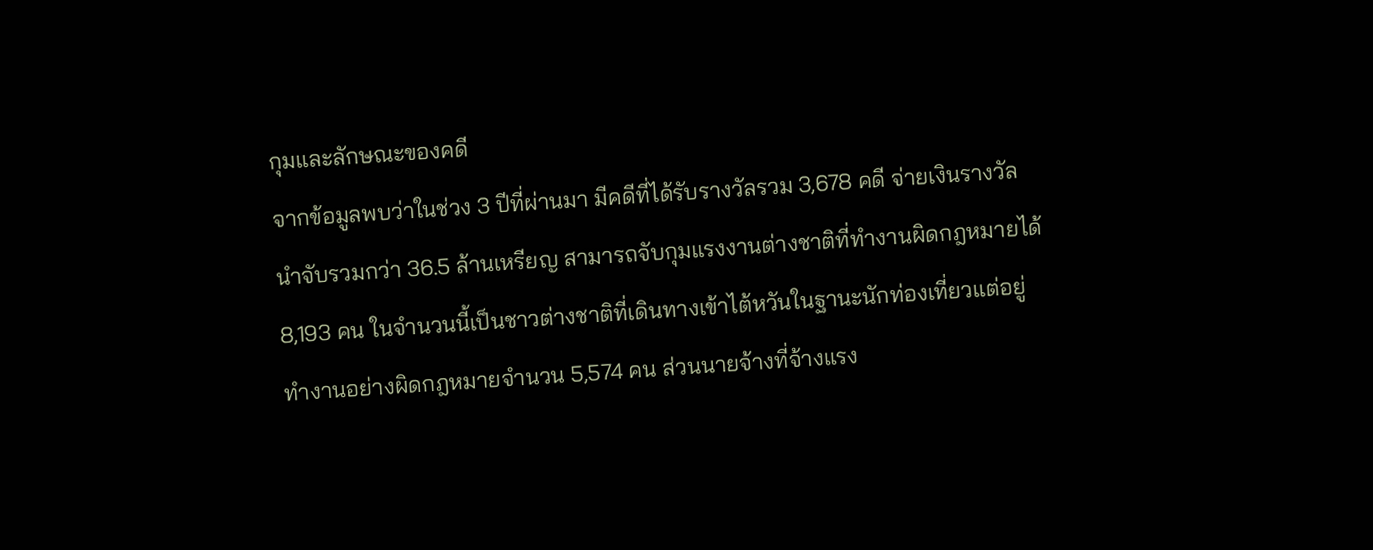กุมและลักษณะของคดี
จากข้อมูลพบว่าในช่วง 3 ปีที่ผ่านมา มีคดีที่ได้รับรางวัลรวม 3,678 คดี จ่ายเงินรางวัลนำจับรวมกว่า 36.5 ล้านเหรียญ สามารถจับกุมแรงงานต่างชาติที่ทำงานผิดกฎหมายได้ 8,193 คน ในจำนวนนี้เป็นชาวต่างชาติที่เดินทางเข้าไต้หวันในฐานะนักท่องเที่ยวแต่อยู่ทำงานอย่างผิดกฎหมายจำนวน 5,574 คน ส่วนนายจ้างที่จ้างแรง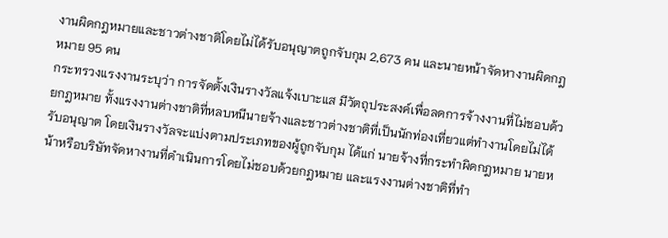งานผิดกฎหมายและชาวต่างชาติโดยไม่ได้รับอนุญาตถูกจับกุม 2,673 คน และนายหน้าจัดหางานผิดกฎหมาย 95 คน
กระทรวงแรงงานระบุว่า การจัดตั้งเงินรางวัลแจ้งเบาะแส มีวัตถุประสงค์เพื่อลดการจ้างงานที่ไม่ชอบด้วยกฎหมาย ทั้งแรงงานต่างชาติที่หลบหนีนายจ้างและชาวต่างชาติที่เป็นนักท่องเที่ยวแต่ทำงานโดยไม่ได้รับอนุญาต โดยเงินรางวัลจะแบ่งตามประเภทของผู้ถูกจับกุม ได้แก่ นายจ้างที่กระทำผิดกฎหมาย นายหน้าหรือบริษัทจัดหางานที่ดำเนินการโดยไม่ชอบด้วยกฎหมาย และแรงงานต่างชาติที่ทำ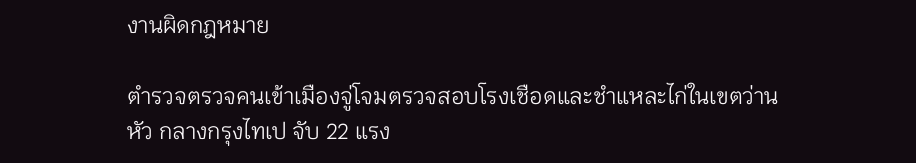งานผิดกฎหมาย

ตำรวจตรวจคนเข้าเมืองจู่โจมตรวจสอบโรงเชือดและชำแหละไก่ในเขตว่านหัว กลางกรุงไทเป จับ 22 แรง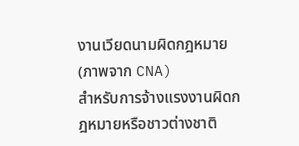งานเวียดนามผิดกฎหมาย (ภาพจาก CNA)
สำหรับการจ้างแรงงานผิดกฎหมายหรือชาวต่างชาติ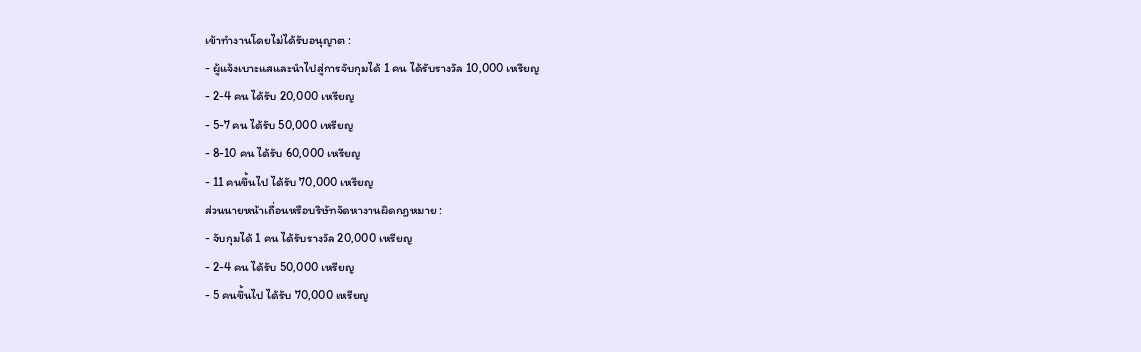เข้าทำงานโดยไม่ได้รับอนุญาต :
- ผู้แจ้งเบาะแสและนำไปสู่การจับกุมได้ 1 คน ได้รับรางวัล 10,000 เหรียญ
- 2-4 คน ได้รับ 20,000 เหรียญ
- 5-7 คน ได้รับ 50,000 เหรียญ
- 8-10 คน ได้รับ 60,000 เหรียญ
- 11 คนขึ้นไป ได้รับ 70,000 เหรียญ
ส่วนนายหน้าเถื่อนหรือบริษัทจัดหางานผิดกฎหมาย :
- จับกุมได้ 1 คน ได้รับรางวัล 20,000 เหรียญ
- 2-4 คน ได้รับ 50,000 เหรียญ
- 5 คนขึ้นไป ได้รับ 70,000 เหรียญ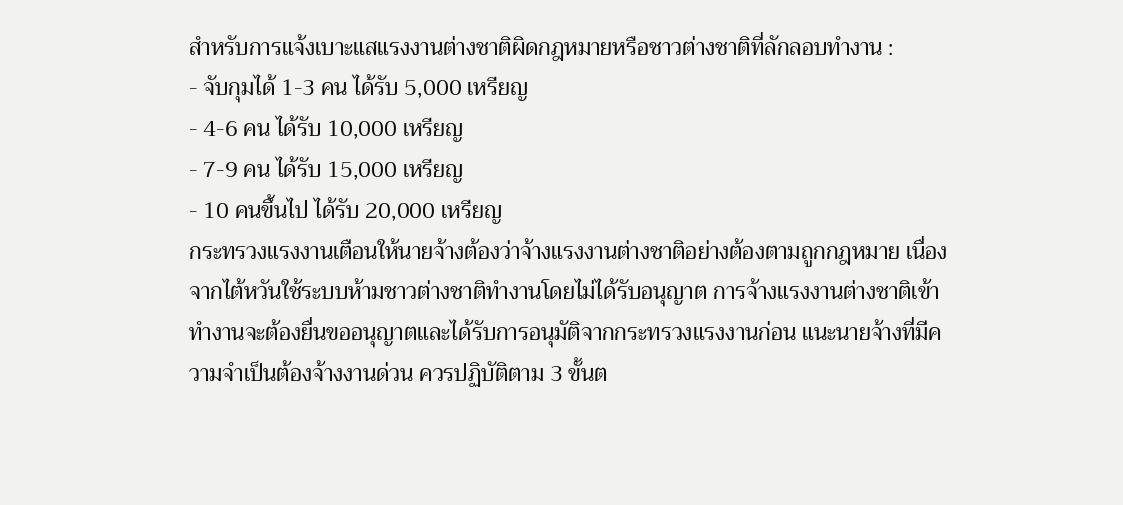สำหรับการแจ้งเบาะแสแรงงานต่างชาติผิดกฎหมายหรือชาวต่างชาติที่ลักลอบทำงาน :
- จับกุมได้ 1-3 คน ได้รับ 5,000 เหรียญ
- 4-6 คน ได้รับ 10,000 เหรียญ
- 7-9 คน ได้รับ 15,000 เหรียญ
- 10 คนขึ้นไป ได้รับ 20,000 เหรียญ
กระทรวงแรงงานเตือนให้นายจ้างต้องว่าจ้างแรงงานต่างชาติอย่างต้องตามถูกกฎหมาย เนื่องจากไต้หวันใช้ระบบห้ามชาวต่างชาติทำงานโดยไม่ได้รับอนุญาต การจ้างแรงงานต่างชาติเข้าทำงานจะต้องยื่นขออนุญาตและได้รับการอนุมัติจากกระทรวงแรงงานก่อน แนะนายจ้างที่มีความจำเป็นต้องจ้างงานด่วน ควรปฏิบัติตาม 3 ขั้นต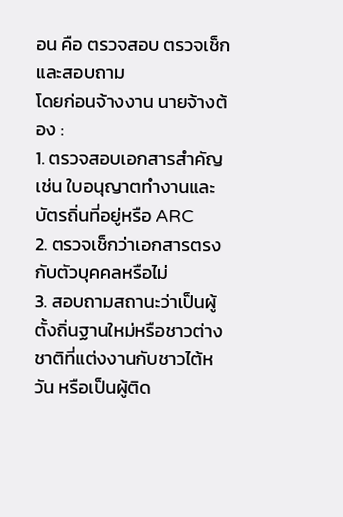อน คือ ตรวจสอบ ตรวจเช็กและสอบถาม
โดยก่อนจ้างงาน นายจ้างต้อง :
1. ตรวจสอบเอกสารสำคัญ เช่น ใบอนุญาตทำงานและบัตรถิ่นที่อยู่หรือ ARC
2. ตรวจเช็กว่าเอกสารตรงกับตัวบุคคลหรือไม่
3. สอบถามสถานะว่าเป็นผู้ตั้งถิ่นฐานใหม่หรือชาวต่างชาติที่แต่งงานกับชาวไต้หวัน หรือเป็นผู้ติด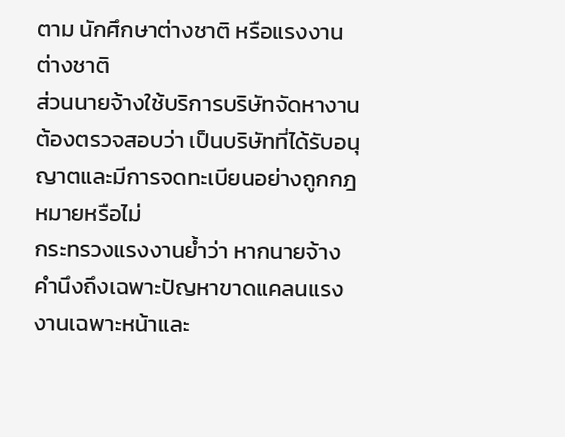ตาม นักศึกษาต่างชาติ หรือแรงงานต่างชาติ
ส่วนนายจ้างใช้บริการบริษัทจัดหางาน ต้องตรวจสอบว่า เป็นบริษัทที่ได้รับอนุญาตและมีการจดทะเบียนอย่างถูกกฎหมายหรือไม่
กระทรวงแรงงานย้ำว่า หากนายจ้างคำนึงถึงเฉพาะปัญหาขาดแคลนแรงงานเฉพาะหน้าและ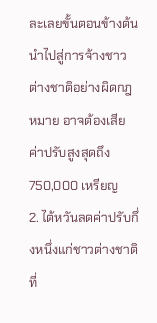ละเลยขั้นตอนข้างต้น นำไปสู่การจ้างชาวต่างชาติอย่างผิดกฎหมาย อาจต้องเสียค่าปรับสูงสุดถึง 750,000 เหรียญ
2. ไต้หวันลดค่าปรับกึ่งหนึ่งแก่ชาวต่างชาติที่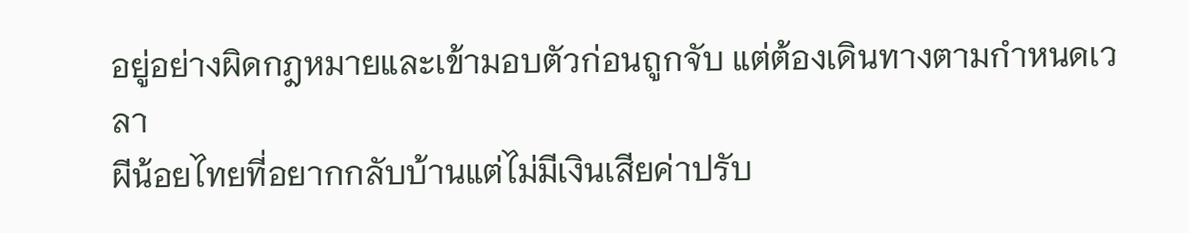อยู่อย่างผิดกฎหมายและเข้ามอบตัวก่อนถูกจับ แต่ต้องเดินทางตามกำหนดเวลา
ผีน้อยไทยที่อยากกลับบ้านแต่ไม่มีเงินเสียค่าปรับ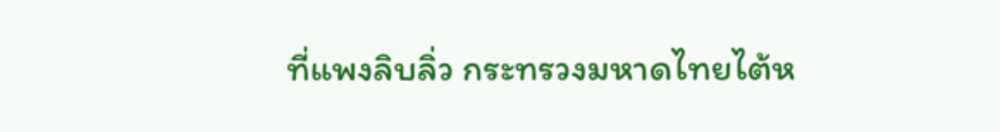ที่แพงลิบลิ่ว กระทรวงมหาดไทยไต้ห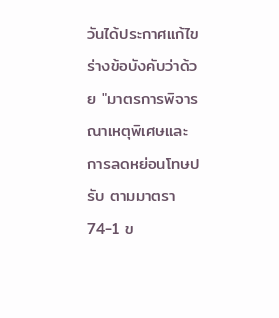วันได้ประกาศแก้ไขร่างข้อบังคับว่าด้วย "มาตรการพิจารณาเหตุพิเศษและการลดหย่อนโทษปรับ ตามมาตรา 74-1 ข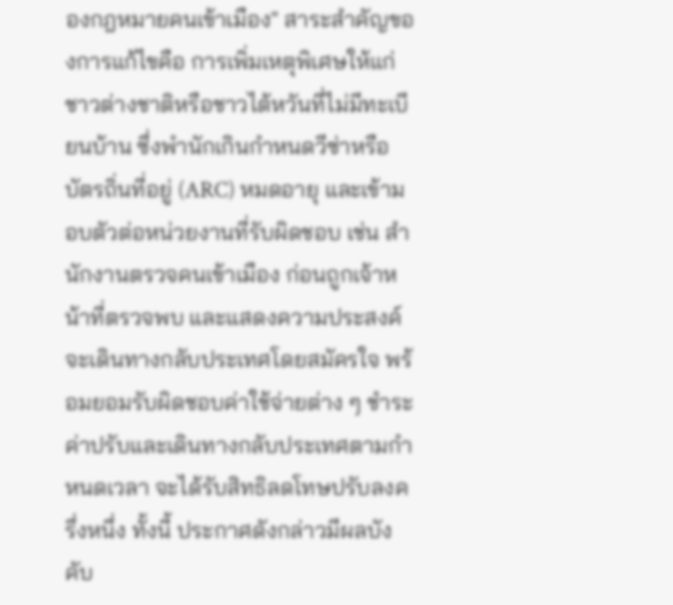องกฎหมายคนเข้าเมือง" สาระสำคัญของการแก้ไขคือ การเพิ่มเหตุพิเศษให้แก่ชาวต่างชาติหรือชาวไต้หวันที่ไม่มีทะเบียนบ้าน ซึ่งพำนักเกินกำหนดวีซ่าหรือบัตรถิ่นที่อยู่ (ARC) หมดอายุ และเข้ามอบตัวต่อหน่วยงานที่รับผิดชอบ เช่น สำนักงานตรวจคนเข้าเมือง ก่อนถูกเจ้าหน้าที่ตรวจพบ และแสดงความประสงค์จะเดินทางกลับประเทศโดยสมัครใจ พร้อมยอมรับผิดชอบค่าใช้จ่ายต่าง ๆ ชำระค่าปรับและเดินทางกลับประเทศตามกำหนดเวลา จะได้รับสิทธิลดโทษปรับลงครึ่งหนึ่ง ทั้งนี้ ประกาศดังกล่าวมีผลบังคับ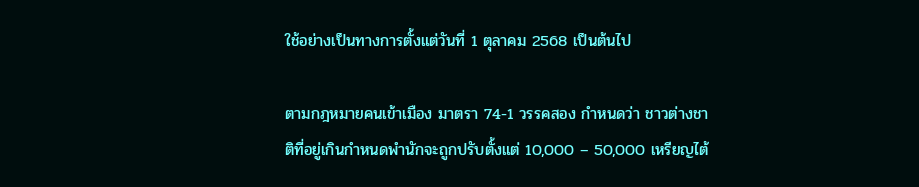ใช้อย่างเป็นทางการตั้งแต่วันที่ 1 ตุลาคม 2568 เป็นต้นไป

ตามกฎหมายคนเข้าเมือง มาตรา 74-1 วรรคสอง กำหนดว่า ชาวต่างชาติที่อยู่เกินกำหนดพำนักจะถูกปรับตั้งแต่ 10,000 – 50,000 เหรียญไต้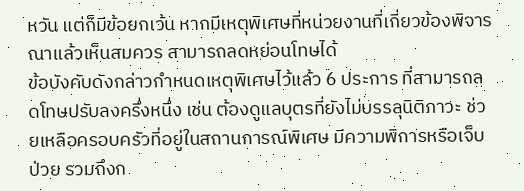หวัน แต่ก็มีข้อยกเว้น หากมีเหตุพิเศษที่หน่วยงานที่เกี่ยวข้องพิจารณาแล้วเห็นสมควร สามารถลดหย่อนโทษได้
ข้อบังคับดังกล่าวกำหนดเหตุพิเศษไว้แล้ว 6 ประการ ที่สามารถลดโทษปรับลงครึ่งหนึ่ง เช่น ต้องดูแลบุตรที่ยังไม่บรรลุนิติภาวะ ช่วยเหลือครอบครัวที่อยู่ในสถานการณ์พิเศษ มีความพิการหรือเจ็บป่วย รวมถึงก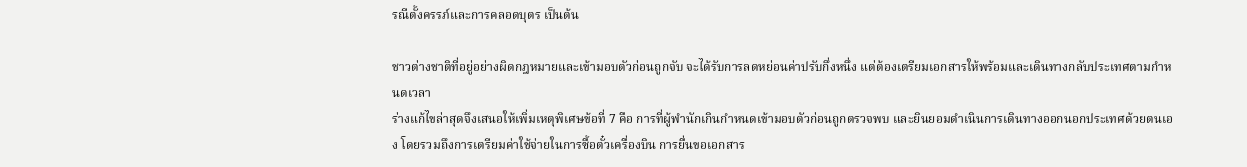รณีตั้งครรภ์และการคลอดบุตร เป็นต้น

ชาวต่างชาติที่อยู่อย่างผิดกฎหมายและเข้ามอบตัวก่อนถูกจับ จะได้รับการลดหย่อนค่าปรับกึ่งหนึ่ง แต่ต้องเตรียมเอกสารให้พร้อมและเดินทางกลับประเทศตามกำหนดเวลา
ร่างแก้ไขล่าสุดจึงเสนอให้เพิ่มเหตุพิเศษข้อที่ 7 คือ การที่ผู้พำนักเกินกำหนดเข้ามอบตัวก่อนถูกตรวจพบ และยินยอมดำเนินการเดินทางออกนอกประเทศด้วยตนเอง โดยรวมถึงการเตรียมค่าใช้จ่ายในการซื้อตั๋วเครื่องบิน การยื่นขอเอกสาร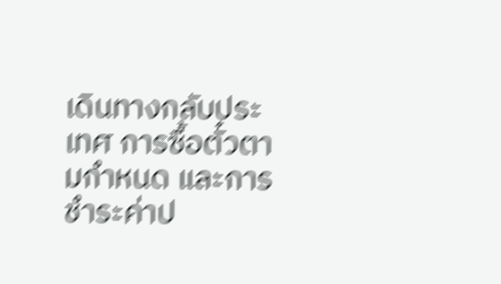เดินทางกลับประเทศ การซื้อตั๋วตามกำหนด และการชำระค่าป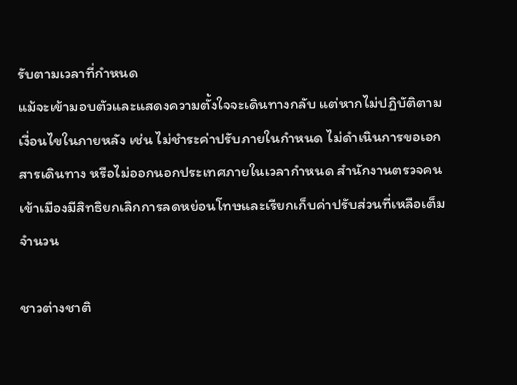รับตามเวลาที่กำหนด
แม้จะเข้ามอบตัวและแสดงความตั้งใจจะเดินทางกลับ แต่หากไม่ปฏิบัติตามเงื่อนไขในภายหลัง เช่น ไม่ชำระค่าปรับภายในกำหนด ไม่ดำเนินการขอเอกสารเดินทาง หรือไม่ออกนอกประเทศภายในเวลากำหนด สำนักงานตรวจคนเข้าเมืองมีสิทธิยกเลิกการลดหย่อนโทษและเรียกเก็บค่าปรับส่วนที่เหลือเต็มจำนวน

ชาวต่างชาติ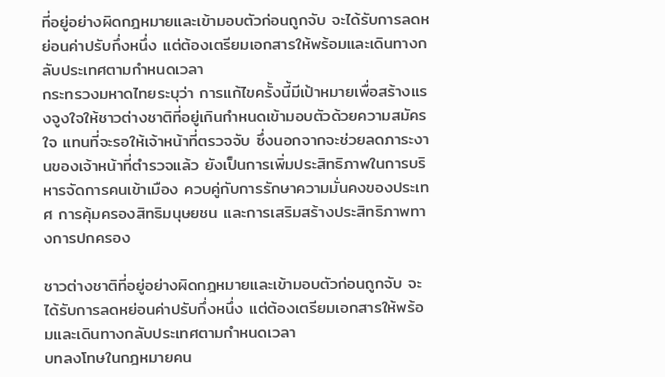ที่อยู่อย่างผิดกฎหมายและเข้ามอบตัวก่อนถูกจับ จะได้รับการลดหย่อนค่าปรับกึ่งหนึ่ง แต่ต้องเตรียมเอกสารให้พร้อมและเดินทางกลับประเทศตามกำหนดเวลา
กระทรวงมหาดไทยระบุว่า การแก้ไขครั้งนี้มีเป้าหมายเพื่อสร้างแรงจูงใจให้ชาวต่างชาติที่อยู่เกินกำหนดเข้ามอบตัวด้วยความสมัครใจ แทนที่จะรอให้เจ้าหน้าที่ตรวจจับ ซึ่งนอกจากจะช่วยลดภาระงานของเจ้าหน้าที่ตำรวจแล้ว ยังเป็นการเพิ่มประสิทธิภาพในการบริหารจัดการคนเข้าเมือง ควบคู่กับการรักษาความมั่นคงของประเทศ การคุ้มครองสิทธิมนุษยชน และการเสริมสร้างประสิทธิภาพทางการปกครอง

ชาวต่างชาติที่อยู่อย่างผิดกฎหมายและเข้ามอบตัวก่อนถูกจับ จะได้รับการลดหย่อนค่าปรับกึ่งหนึ่ง แต่ต้องเตรียมเอกสารให้พร้อมและเดินทางกลับประเทศตามกำหนดเวลา
บทลงโทษในกฎหมายคน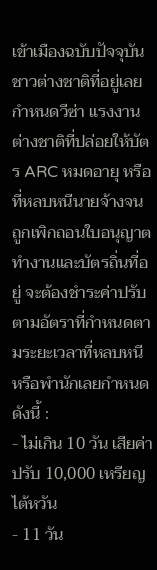เข้าเมืองฉบับปัจจุบัน ชาวต่างชาติที่อยู่เลยกำหนดวีซ่า แรงงานต่างชาติที่ปล่อยให้บัตร ARC หมดอายุ หรือที่หลบหนีนายจ้างจนถูกเพิกถอนใบอนุญาตทำงานและบัตรถิ่นที่อยู่ จะต้องชำระค่าปรับตามอัตราที่กำหนดตามระยะเวลาที่หลบหนีหรือพำนักเลยกำหนดดังนี้ :
- ไม่เกิน 10 วัน เสียค่าปรับ 10,000 เหรียญไต้หวัน
- 11 วัน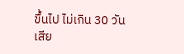ขึ้นไป ไม่เกิน 30 วัน เสีย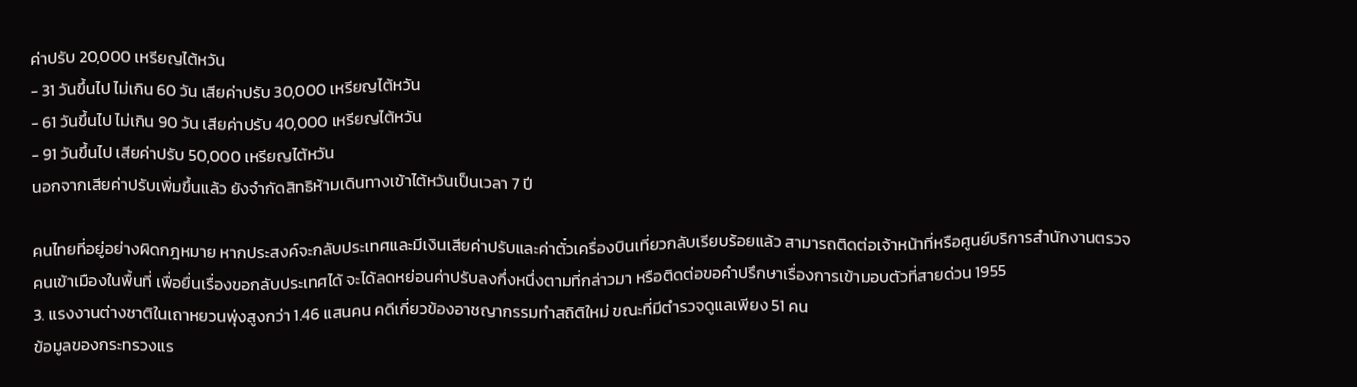ค่าปรับ 20,000 เหรียญไต้หวัน
- 31 วันขึ้นไป ไม่เกิน 60 วัน เสียค่าปรับ 30,000 เหรียญไต้หวัน
- 61 วันขึ้นไป ไม่เกิน 90 วัน เสียค่าปรับ 40,000 เหรียญไต้หวัน
- 91 วันขึ้นไป เสียค่าปรับ 50,000 เหรียญไต้หวัน
นอกจากเสียค่าปรับเพิ่มขึ้นแล้ว ยังจำกัดสิทธิห้ามเดินทางเข้าไต้หวันเป็นเวลา 7 ปี

คนไทยที่อยู่อย่างผิดกฎหมาย หากประสงค์จะกลับประเทศและมีเงินเสียค่าปรับและค่าตั๋วเครื่องบินเที่ยวกลับเรียบร้อยแล้ว สามารถติดต่อเจ้าหน้าที่หรือศูนย์บริการสำนักงานตรวจคนเข้าเมืองในพื้นที่ เพื่อยื่นเรื่องขอกลับประเทศได้ จะได้ลดหย่อนค่าปรับลงกึ่งหนึ่งตามที่กล่าวมา หรือติดต่อขอคำปรึกษาเรื่องการเข้ามอบตัวที่สายด่วน 1955
3. แรงงานต่างชาติในเถาหยวนพุ่งสูงกว่า 1.46 แสนคน คดีเกี่ยวข้องอาชญากรรมทำสถิติใหม่ ขณะที่มีตำรวจดูแลเพียง 51 คน
ข้อมูลของกระทรวงแร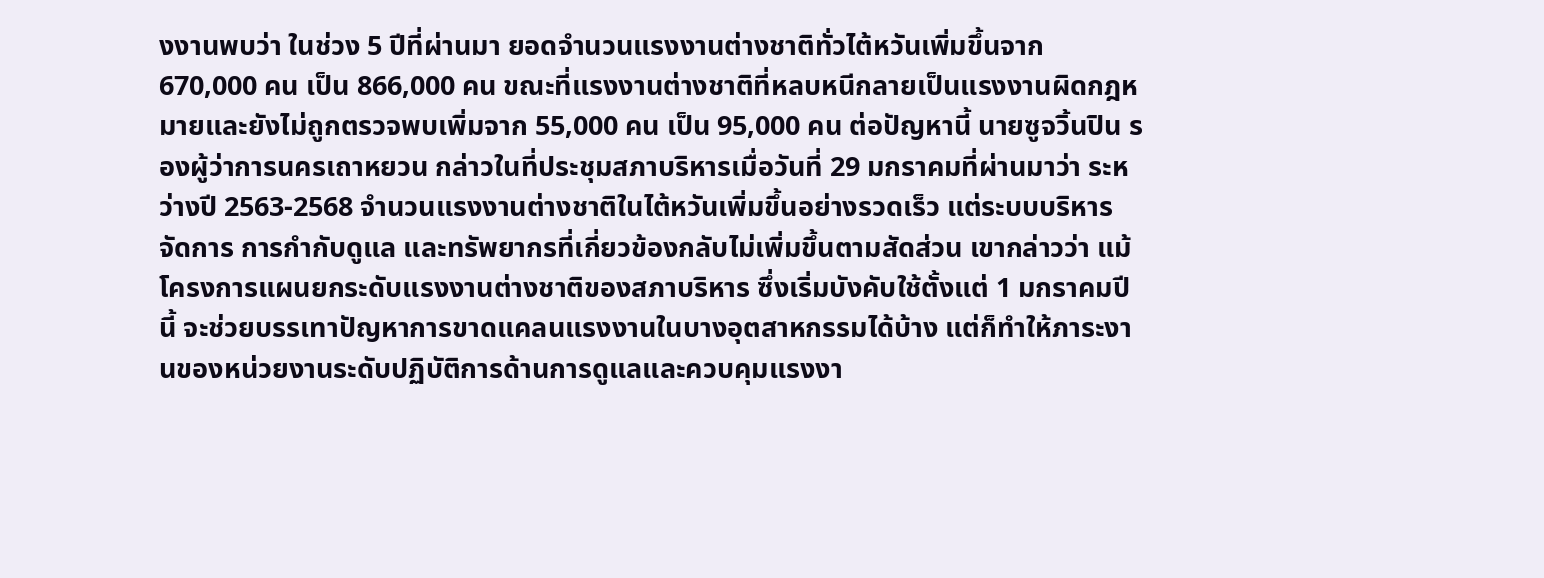งงานพบว่า ในช่วง 5 ปีที่ผ่านมา ยอดจำนวนแรงงานต่างชาติทั่วไต้หวันเพิ่มขึ้นจาก 670,000 คน เป็น 866,000 คน ขณะที่แรงงานต่างชาติที่หลบหนีกลายเป็นแรงงานผิดกฎหมายและยังไม่ถูกตรวจพบเพิ่มจาก 55,000 คน เป็น 95,000 คน ต่อปัญหานี้ นายซูจวิ้นปิน รองผู้ว่าการนครเถาหยวน กล่าวในที่ประชุมสภาบริหารเมื่อวันที่ 29 มกราคมที่ผ่านมาว่า ระหว่างปี 2563-2568 จำนวนแรงงานต่างชาติในไต้หวันเพิ่มขึ้นอย่างรวดเร็ว แต่ระบบบริหารจัดการ การกำกับดูแล และทรัพยากรที่เกี่ยวข้องกลับไม่เพิ่มขึ้นตามสัดส่วน เขากล่าวว่า แม้โครงการแผนยกระดับแรงงานต่างชาติของสภาบริหาร ซึ่งเริ่มบังคับใช้ตั้งแต่ 1 มกราคมปีนี้ จะช่วยบรรเทาปัญหาการขาดแคลนแรงงานในบางอุตสาหกรรมได้บ้าง แต่ก็ทำให้ภาระงานของหน่วยงานระดับปฏิบัติการด้านการดูแลและควบคุมแรงงา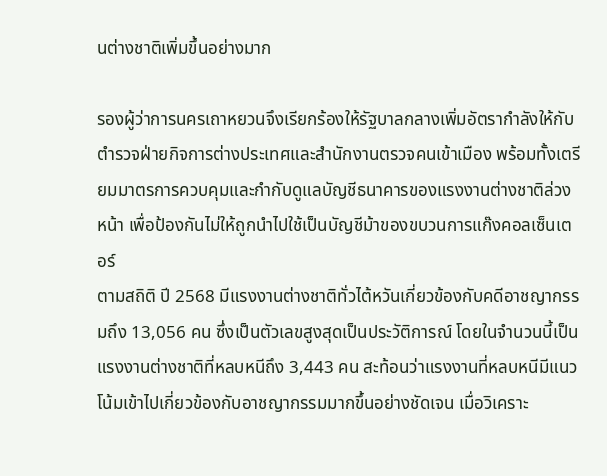นต่างชาติเพิ่มขึ้นอย่างมาก

รองผู้ว่าการนครเถาหยวนจึงเรียกร้องให้รัฐบาลกลางเพิ่มอัตรากำลังให้กับตำรวจฝ่ายกิจการต่างประเทศและสำนักงานตรวจคนเข้าเมือง พร้อมทั้งเตรียมมาตรการควบคุมและกำกับดูแลบัญชีธนาคารของแรงงานต่างชาติล่วงหน้า เพื่อป้องกันไม่ให้ถูกนำไปใช้เป็นบัญชีม้าของขบวนการแก๊งคอลเซ็นเตอร์
ตามสถิติ ปี 2568 มีแรงงานต่างชาติทั่วไต้หวันเกี่ยวข้องกับคดีอาชญากรรมถึง 13,056 คน ซึ่งเป็นตัวเลขสูงสุดเป็นประวัติการณ์ โดยในจำนวนนี้เป็นแรงงานต่างชาติที่หลบหนีถึง 3,443 คน สะท้อนว่าแรงงานที่หลบหนีมีแนวโน้มเข้าไปเกี่ยวข้องกับอาชญากรรมมากขึ้นอย่างชัดเจน เมื่อวิเคราะ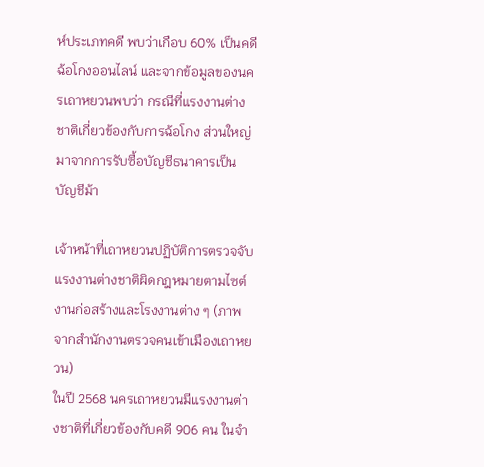ห์ประเภทคดี พบว่าเกือบ 60% เป็นคดีฉ้อโกงออนไลน์ และจากข้อมูลของนครเถาหยวนพบว่า กรณีที่แรงงานต่างชาติเกี่ยวข้องกับการฉ้อโกง ส่วนใหญ่มาจากการรับซื้อบัญชีธนาคารเป็นบัญชีม้า

เจ้าหน้าที่เถาหยวนปฏิบัติการตรวจจับแรงงานต่างชาติผิดกฎหมายตามไซต์งานก่อสร้างและโรงงานต่าง ๆ (ภาพจากสำนักงานตรวจคนเข้าเมืองเถาหยวน)
ในปี 2568 นครเถาหยวนมีแรงงานต่างชาติที่เกี่ยวข้องกับคดี 906 คน ในจำ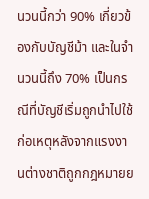นวนนี้กว่า 90% เกี่ยวข้องกับบัญชีม้า และในจำนวนนี้ถึง 70% เป็นกรณีที่บัญชีเริ่มถูกนำไปใช้ก่อเหตุหลังจากแรงงานต่างชาติถูกกฎหมายย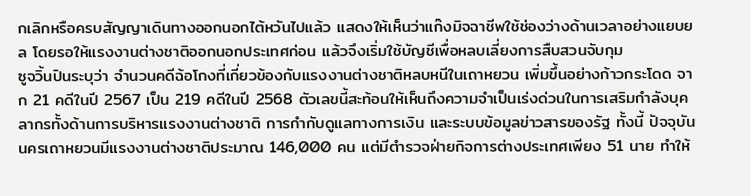กเลิกหรือครบสัญญาเดินทางออกนอกไต้หวันไปแล้ว แสดงให้เห็นว่าแก๊งมิจฉาชีพใช้ช่องว่างด้านเวลาอย่างแยบยล โดยรอให้แรงงานต่างชาติออกนอกประเทศก่อน แล้วจึงเริ่มใช้บัญชีเพื่อหลบเลี่ยงการสืบสวนจับกุม
ซูจวิ้นปินระบุว่า จำนวนคดีฉ้อโกงที่เกี่ยวข้องกับแรงงานต่างชาติหลบหนีในเถาหยวน เพิ่มขึ้นอย่างก้าวกระโดด จาก 21 คดีในปี 2567 เป็น 219 คดีในปี 2568 ตัวเลขนี้สะท้อนให้เห็นถึงความจำเป็นเร่งด่วนในการเสริมกำลังบุคลากรทั้งด้านการบริหารแรงงานต่างชาติ การกำกับดูแลทางการเงิน และระบบข้อมูลข่าวสารของรัฐ ทั้งนี้ ปัจจุบันนครเถาหยวนมีแรงงานต่างชาติประมาณ 146,000 คน แต่มีตำรวจฝ่ายกิจการต่างประเทศเพียง 51 นาย ทำให้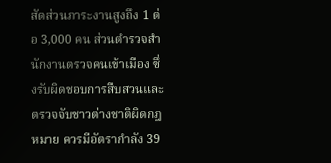สัดส่วนภาระงานสูงถึง 1 ต่อ 3,000 คน ส่วนตำรวจสำนักงานตรวจคนเข้าเมือง ซึ่งรับผิดชอบการสืบสวนและตรวจจับชาวต่างชาติผิดกฎหมาย ควรมีอัตรากำลัง 39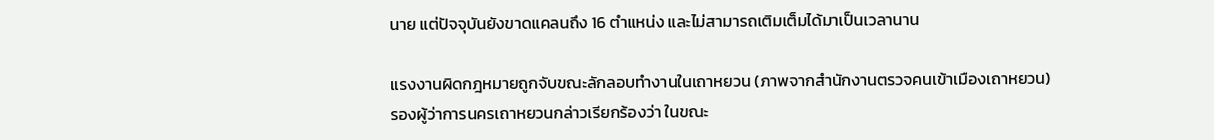นาย แต่ปัจจุบันยังขาดแคลนถึง 16 ตำแหน่ง และไม่สามารถเติมเต็มได้มาเป็นเวลานาน

แรงงานผิดกฎหมายถูกจับขณะลักลอบทำงานในเถาหยวน (ภาพจากสำนักงานตรวจคนเข้าเมืองเถาหยวน)
รองผู้ว่าการนครเถาหยวนกล่าวเรียกร้องว่า ในขณะ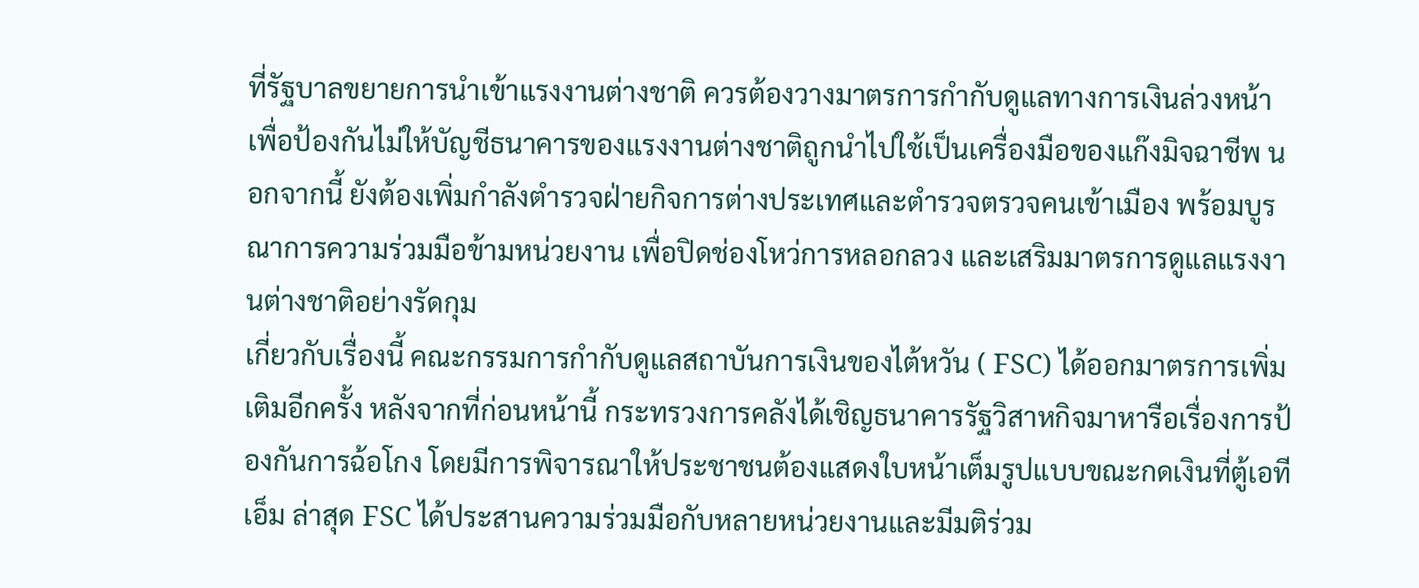ที่รัฐบาลขยายการนำเข้าแรงงานต่างชาติ ควรต้องวางมาตรการกำกับดูแลทางการเงินล่วงหน้า เพื่อป้องกันไม่ให้บัญชีธนาคารของแรงงานต่างชาติถูกนำไปใช้เป็นเครื่องมือของแก๊งมิจฉาชีพ นอกจากนี้ ยังต้องเพิ่มกำลังตำรวจฝ่ายกิจการต่างประเทศและตำรวจตรวจคนเข้าเมือง พร้อมบูรณาการความร่วมมือข้ามหน่วยงาน เพื่อปิดช่องโหว่การหลอกลวง และเสริมมาตรการดูแลแรงงานต่างชาติอย่างรัดกุม
เกี่ยวกับเรื่องนี้ คณะกรรมการกำกับดูแลสถาบันการเงินของไต้หวัน ( FSC) ได้ออกมาตรการเพิ่มเติมอีกครั้ง หลังจากที่ก่อนหน้านี้ กระทรวงการคลังได้เชิญธนาคารรัฐวิสาหกิจมาหารือเรื่องการป้องกันการฉ้อโกง โดยมีการพิจารณาให้ประชาชนต้องแสดงใบหน้าเต็มรูปแบบขณะกดเงินที่ตู้เอทีเอ็ม ล่าสุด FSC ได้ประสานความร่วมมือกับหลายหน่วยงานและมีมติร่วม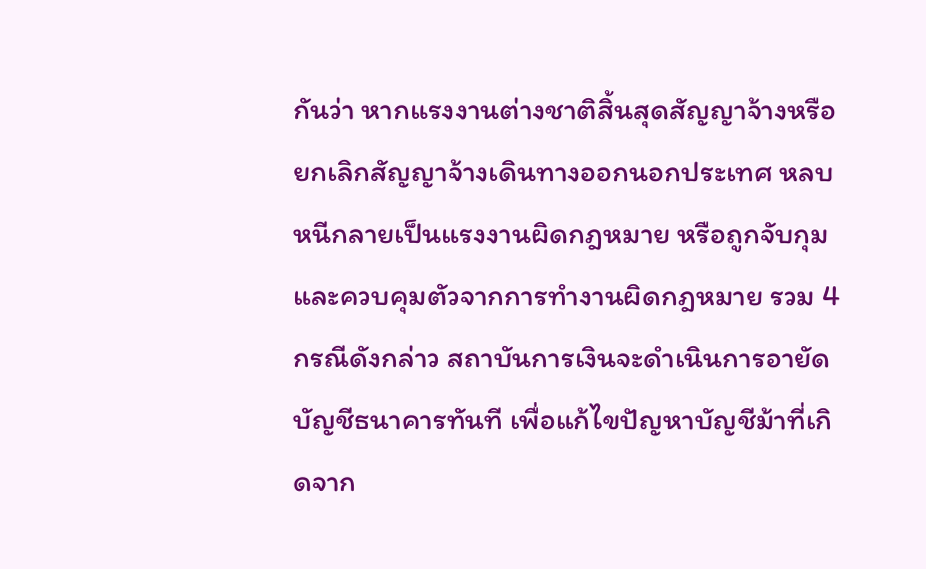กันว่า หากแรงงานต่างชาติสิ้นสุดสัญญาจ้างหรือยกเลิกสัญญาจ้างเดินทางออกนอกประเทศ หลบหนีกลายเป็นแรงงานผิดกฎหมาย หรือถูกจับกุมและควบคุมตัวจากการทำงานผิดกฎหมาย รวม 4 กรณีดังกล่าว สถาบันการเงินจะดำเนินการอายัดบัญชีธนาคารทันที เพื่อแก้ไขปัญหาบัญชีม้าที่เกิดจาก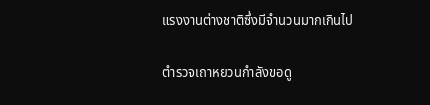แรงงานต่างชาติซึ่งมีจำนวนมากเกินไป

ตำรวจเถาหยวนกำลังขอดู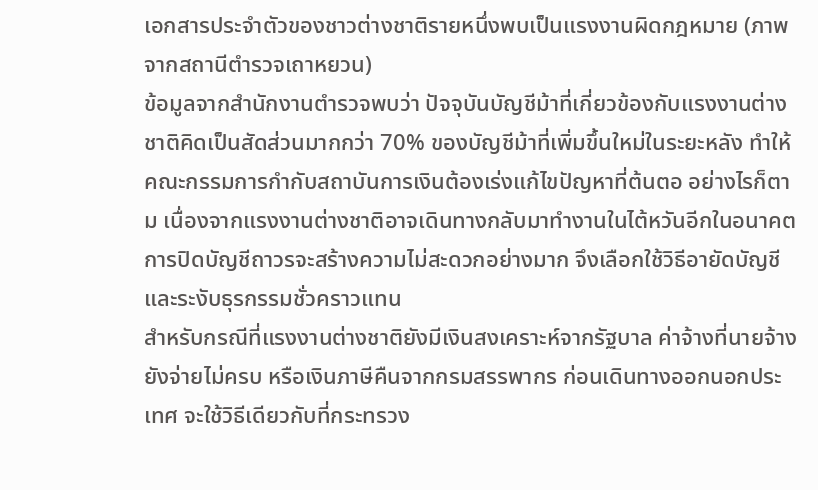เอกสารประจำตัวของชาวต่างชาติรายหนึ่งพบเป็นแรงงานผิดกฎหมาย (ภาพจากสถานีตำรวจเถาหยวน)
ข้อมูลจากสำนักงานตำรวจพบว่า ปัจจุบันบัญชีม้าที่เกี่ยวข้องกับแรงงานต่างชาติคิดเป็นสัดส่วนมากกว่า 70% ของบัญชีม้าที่เพิ่มขึ้นใหม่ในระยะหลัง ทำให้คณะกรรมการกำกับสถาบันการเงินต้องเร่งแก้ไขปัญหาที่ต้นตอ อย่างไรก็ตาม เนื่องจากแรงงานต่างชาติอาจเดินทางกลับมาทำงานในไต้หวันอีกในอนาคต การปิดบัญชีถาวรจะสร้างความไม่สะดวกอย่างมาก จึงเลือกใช้วิธีอายัดบัญชีและระงับธุรกรรมชั่วคราวแทน
สำหรับกรณีที่แรงงานต่างชาติยังมีเงินสงเคราะห์จากรัฐบาล ค่าจ้างที่นายจ้างยังจ่ายไม่ครบ หรือเงินภาษีคืนจากกรมสรรพากร ก่อนเดินทางออกนอกประเทศ จะใช้วิธีเดียวกับที่กระทรวง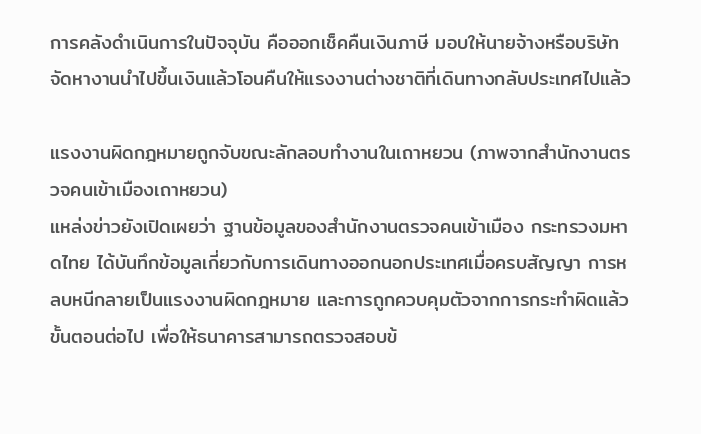การคลังดำเนินการในปัจจุบัน คือออกเช็คคืนเงินภาษี มอบให้นายจ้างหรือบริษัทจัดหางานนำไปขึ้นเงินแล้วโอนคืนให้แรงงานต่างชาติที่เดินทางกลับประเทศไปแล้ว

แรงงานผิดกฎหมายถูกจับขณะลักลอบทำงานในเถาหยวน (ภาพจากสำนักงานตรวจคนเข้าเมืองเถาหยวน)
แหล่งข่าวยังเปิดเผยว่า ฐานข้อมูลของสำนักงานตรวจคนเข้าเมือง กระทรวงมหาดไทย ได้บันทึกข้อมูลเกี่ยวกับการเดินทางออกนอกประเทศเมื่อครบสัญญา การหลบหนีกลายเป็นแรงงานผิดกฎหมาย และการถูกควบคุมตัวจากการกระทำผิดแล้ว ขั้นตอนต่อไป เพื่อให้ธนาคารสามารถตรวจสอบข้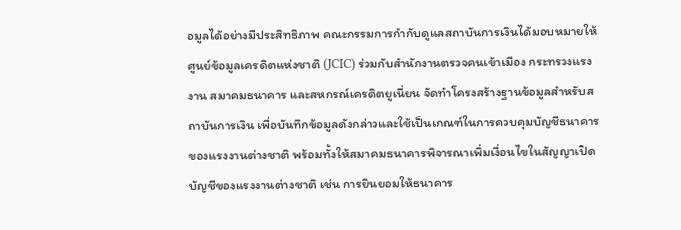อมูลได้อย่างมีประสิทธิภาพ คณะกรรมการกำกับดูแลสถาบันการเงินได้มอบหมายให้ศูนย์ข้อมูลเครดิตแห่งชาติ (JCIC) ร่วมกับสำนักงานตรวจคนเข้าเมือง กระทรวงแรงงาน สมาคมธนาคาร และสหกรณ์เครดิตยูเนี่ยน จัดทำโครงสร้างฐานข้อมูลสำหรับสถาบันการเงิน เพื่อบันทึกข้อมูลดังกล่าวและใช้เป็นเกณฑ์ในการควบคุมบัญชีธนาคารของแรงงานต่างชาติ พร้อมทั้งให้สมาคมธนาคารพิจารณาเพิ่มเงื่อนไขในสัญญาเปิดบัญชีของแรงงานต่างชาติ เช่น การยินยอมให้ธนาคาร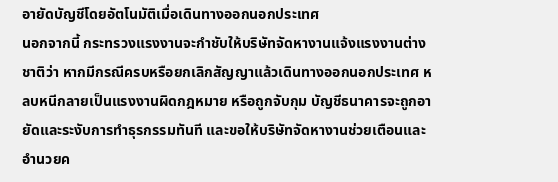อายัดบัญชีโดยอัตโนมัติเมื่อเดินทางออกนอกประเทศ
นอกจากนี้ กระทรวงแรงงานจะกำชับให้บริษัทจัดหางานแจ้งแรงงานต่างชาติว่า หากมีกรณีครบหรือยกเลิกสัญญาแล้วเดินทางออกนอกประเทศ หลบหนีกลายเป็นแรงงานผิดกฎหมาย หรือถูกจับกุม บัญชีธนาคารจะถูกอายัดและระงับการทำธุรกรรมทันที และขอให้บริษัทจัดหางานช่วยเตือนและอำนวยค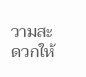วามสะดวกให้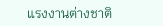แรงงานต่างชาติ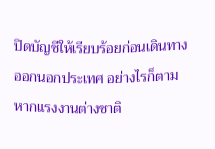ปิดบัญชีให้เรียบร้อยก่อนเดินทางออกนอกประเทศ อย่างไรก็ตาม หากแรงงานต่างชาติ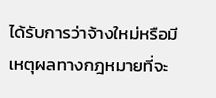ได้รับการว่าจ้างใหม่หรือมีเหตุผลทางกฎหมายที่จะ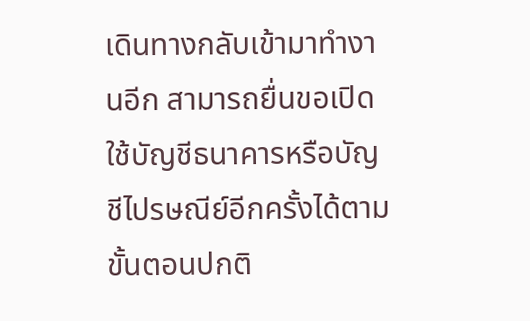เดินทางกลับเข้ามาทำงานอีก สามารถยื่นขอเปิดใช้บัญชีธนาคารหรือบัญชีไปรษณีย์อีกครั้งได้ตามขั้นตอนปกติ